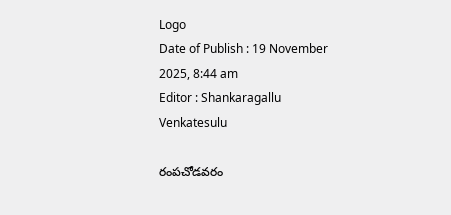Logo
Date of Publish : 19 November 2025, 8:44 am
Editor : Shankaragallu Venkatesulu

రంపచోడవరం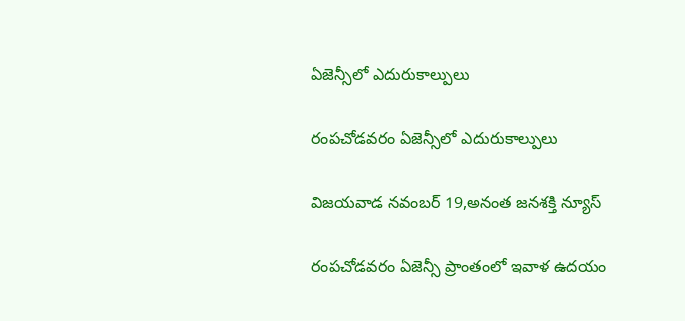ఏజెన్సీలో ఎదురుకాల్పులు

రంపచోడవరం ఏజెన్సీలో ఎదురుకాల్పులు

విజయవాడ నవంబర్ 19,అనంత జనశక్తి న్యూస్

రంపచోడవరం ఏజెన్సీ ప్రాంతంలో ఇవాళ ఉదయం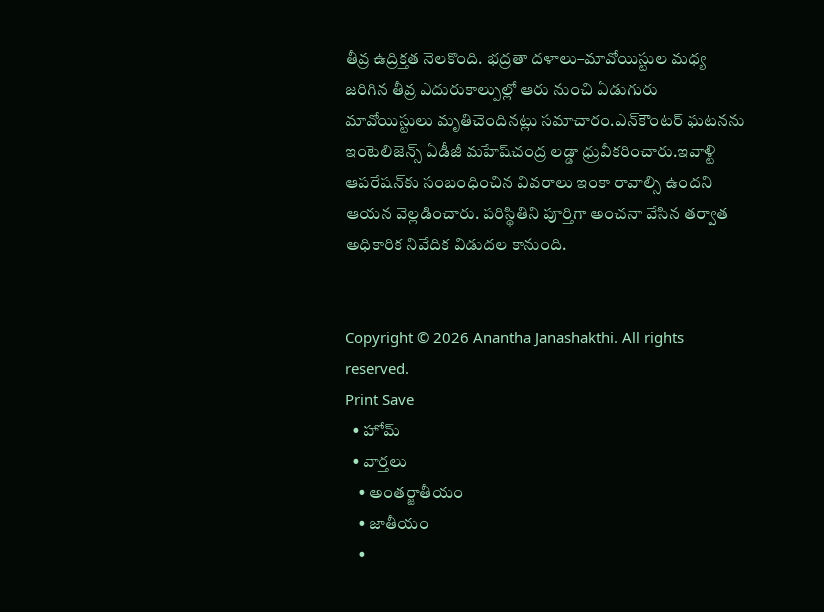తీవ్ర ఉద్రిక్తత నెలకొంది. భద్రతా దళాలు–మావోయిస్టుల మధ్య జరిగిన తీవ్ర ఎదురుకాల్పుల్లో ఆరు నుంచి ఏడుగురు మావోయిస్టులు మృతిచెందినట్లు సమాచారం.ఎన్‌కౌంటర్‌ ఘటనను ఇంటెలిజెన్స్‌ ఏడీజీ మహేష్‌చంద్ర లడ్డా ధ్రువీకరించారు.ఇవాళ్టి ఆపరేషన్‌కు సంబంధించిన వివరాలు ఇంకా రావాల్సి ఉందని ఆయన వెల్లడించారు. పరిస్థితిని పూర్తిగా అంచనా వేసిన తర్వాత అధికారిక నివేదిక విడుదల కానుంది.


Copyright © 2026 Anantha Janashakthi. All rights reserved.
Print Save
  • హోమ్
  • వార్తలు
    • అంతర్జాతీయం
    • జాతీయం
    •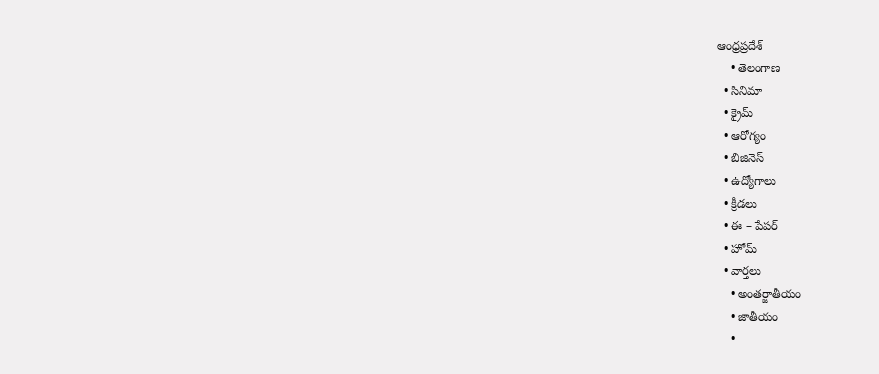ఆంధ్రప్రదేశ్
    • తెలంగాణ
  • సినిమా
  • క్రైమ్
  • ఆరోగ్యం
  • బిజినెస్
  • ఉద్యోగాలు
  • క్రీడలు
  • ఈ – పేపర్
  • హోమ్
  • వార్తలు
    • అంతర్జాతీయం
    • జాతీయం
    •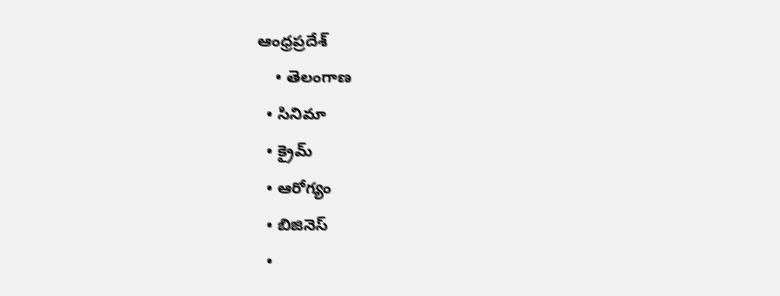ఆంధ్రప్రదేశ్
    • తెలంగాణ
  • సినిమా
  • క్రైమ్
  • ఆరోగ్యం
  • బిజినెస్
  •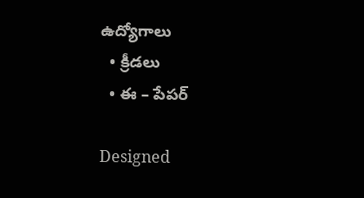ఉద్యోగాలు
  • క్రీడలు
  • ఈ – పేపర్

Designed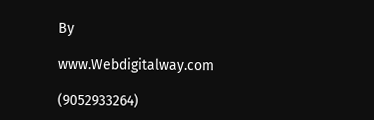By

www.Webdigitalway.com

(9052933264)